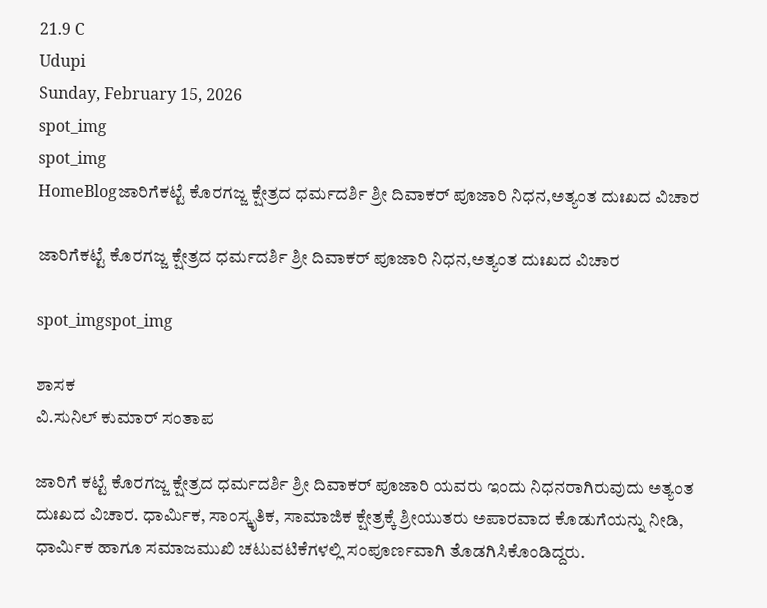21.9 C
Udupi
Sunday, February 15, 2026
spot_img
spot_img
HomeBlogಜಾರಿಗೆಕಟ್ಟೆ ಕೊರಗಜ್ಜ ಕ್ಷೇತ್ರದ ಧರ್ಮದರ್ಶಿ ಶ್ರೀ ದಿವಾಕರ್ ಪೂಜಾರಿ ನಿಧನ,ಅತ್ಯಂತ ದುಃಖದ ವಿಚಾರ

ಜಾರಿಗೆಕಟ್ಟೆ ಕೊರಗಜ್ಜ ಕ್ಷೇತ್ರದ ಧರ್ಮದರ್ಶಿ ಶ್ರೀ ದಿವಾಕರ್ ಪೂಜಾರಿ ನಿಧನ,ಅತ್ಯಂತ ದುಃಖದ ವಿಚಾರ

spot_imgspot_img

ಶಾಸಕ
ವಿ.ಸುನಿಲ್ ಕುಮಾರ್ ಸಂತಾಪ

ಜಾರಿಗೆ ಕಟ್ಟೆ ಕೊರಗಜ್ಜ ಕ್ಷೇತ್ರದ ಧರ್ಮದರ್ಶಿ ಶ್ರೀ ದಿವಾಕರ್ ಪೂಜಾರಿ ಯವರು ಇಂದು ನಿಧನರಾಗಿರುವುದು ಅತ್ಯಂತ ದುಃಖದ ವಿಚಾರ. ಧಾರ್ಮಿಕ, ಸಾಂಸ್ಕೃತಿಕ, ಸಾಮಾಜಿಕ ಕ್ಷೇತ್ರಕ್ಕೆ ಶ್ರೀಯುತರು ಅಪಾರವಾದ ಕೊಡುಗೆಯನ್ನು ನೀಡಿ, ಧಾರ್ಮಿಕ ಹಾಗೂ ಸಮಾಜಮುಖಿ ಚಟುವಟಿಕೆಗಳಲ್ಲಿ ಸಂಪೂರ್ಣವಾಗಿ ತೊಡಗಿಸಿಕೊಂಡಿದ್ದರು.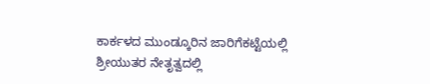ಕಾರ್ಕಳದ ಮುಂಡ್ಕೂರಿನ ಜಾರಿಗೆಕಟ್ಟೆಯಲ್ಲಿ ಶ್ರೀಯುತರ ನೇತೃತ್ವದಲ್ಲಿ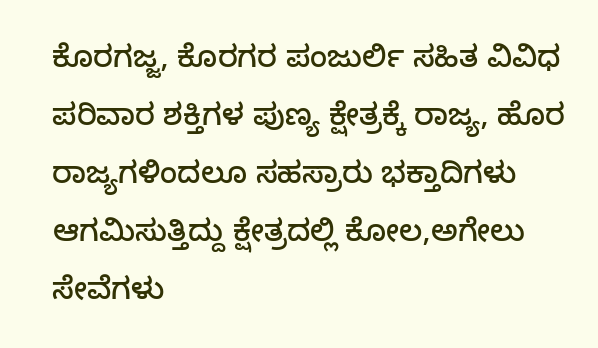ಕೊರಗಜ್ಜ, ಕೊರಗರ ಪಂಜುರ್ಲಿ ಸಹಿತ ವಿವಿಧ ಪರಿವಾರ ಶಕ್ತಿಗಳ ಪುಣ್ಯ ಕ್ಷೇತ್ರಕ್ಕೆ ರಾಜ್ಯ, ಹೊರ ರಾಜ್ಯಗಳಿಂದಲೂ ಸಹಸ್ರಾರು ಭಕ್ತಾದಿಗಳು ಆಗಮಿಸುತ್ತಿದ್ದು ಕ್ಷೇತ್ರದಲ್ಲಿ ಕೋಲ,ಅಗೇಲು ಸೇವೆಗಳು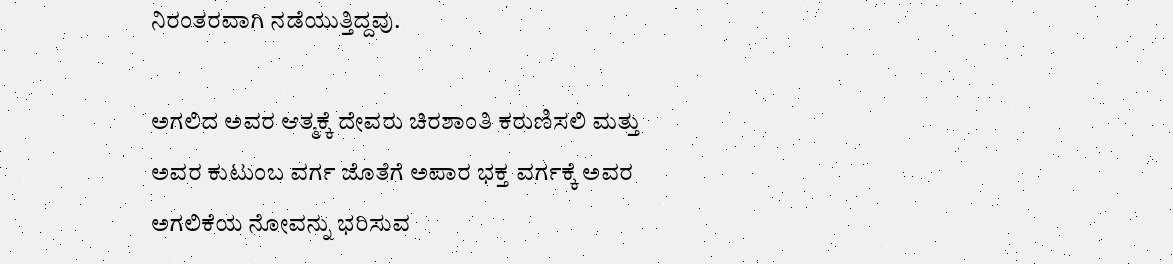ನಿರಂತರವಾಗಿ ನಡೆಯುತ್ತಿದ್ದವು.

ಅಗಲಿದ ಅವರ ಆತ್ಮಕ್ಕೆ ದೇವರು ಚಿರಶಾಂತಿ ಕರುಣಿಸಲಿ ಮತ್ತು ಅವರ ಕುಟುಂಬ ವರ್ಗ ಜೊತೆಗೆ ಅಪಾರ ಭಕ್ತ ವರ್ಗಕ್ಕೆ ಅವರ ಅಗಲಿಕೆಯ ನೋವನ್ನು ಭರಿಸುವ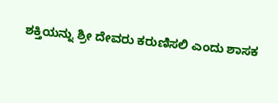ಶಕ್ತಿಯನ್ನು ಶ್ರೀ ದೇವರು ಕರುಣಿಸಲಿ ಎಂದು ಶಾಸಕ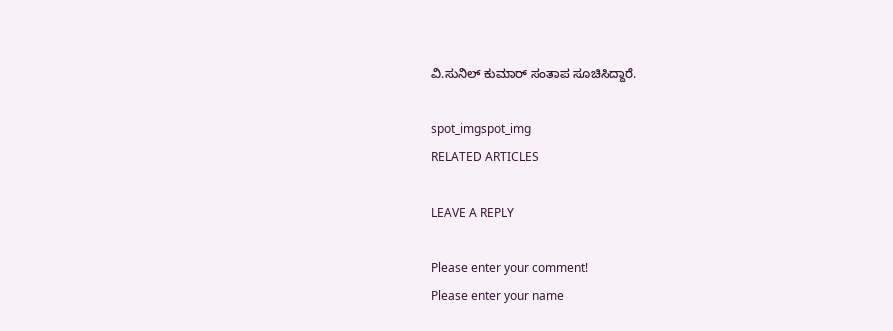ವಿ.ಸುನಿಲ್‌ ಕುಮಾರ್ ಸಂತಾಪ ಸೂಚಿಸಿದ್ದಾರೆ.

spot_imgspot_img
RELATED ARTICLES

LEAVE A REPLY

Please enter your comment!
Please enter your name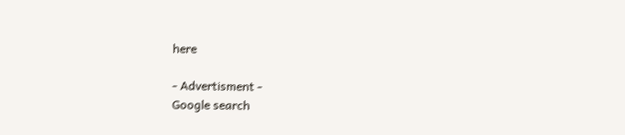here

- Advertisment -
Google search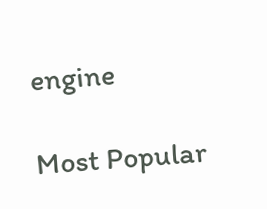engine

Most Popular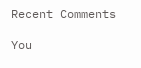Recent Comments

You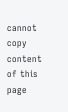cannot copy content of this page